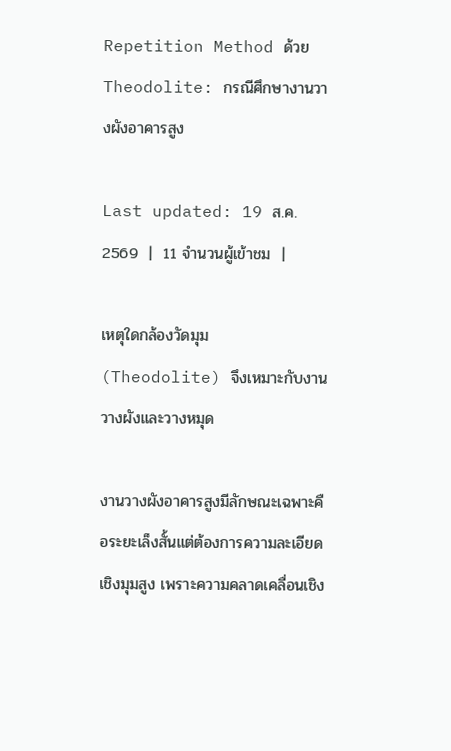Repetition Method ด้วย Theodolite: กรณีศึกษางานวางผังอาคารสูง

Last updated: 19 ส.ค. 2569  |  11 จำนวนผู้เข้าชม  |

เหตุใดกล้องวัดมุม (Theodolite) จึงเหมาะกับงานวางผังและวางหมุด

งานวางผังอาคารสูงมีลักษณะเฉพาะคือระยะเล็งสั้นแต่ต้องการความละเอียดเชิงมุมสูง เพราะความคลาดเคลื่อนเชิง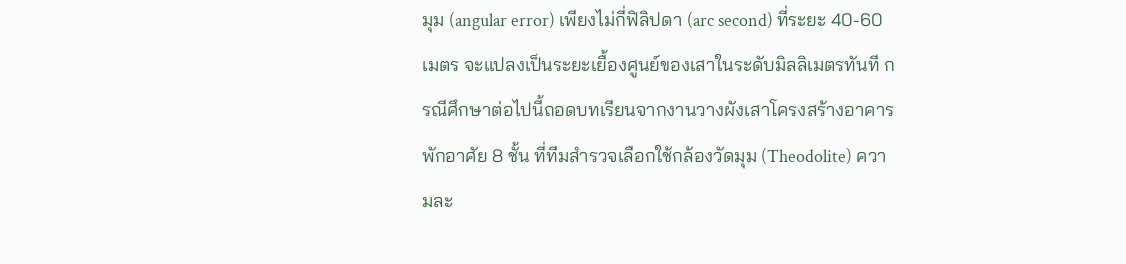มุม (angular error) เพียงไม่กี่ฟิลิปดา (arc second) ที่ระยะ 40-60 เมตร จะแปลงเป็นระยะเยื้องศูนย์ของเสาในระดับมิลลิเมตรทันที กรณีศึกษาต่อไปนี้ถอดบทเรียนจากงานวางผังเสาโครงสร้างอาคารพักอาศัย 8 ชั้น ที่ทีมสำรวจเลือกใช้กล้องวัดมุม (Theodolite) ความละ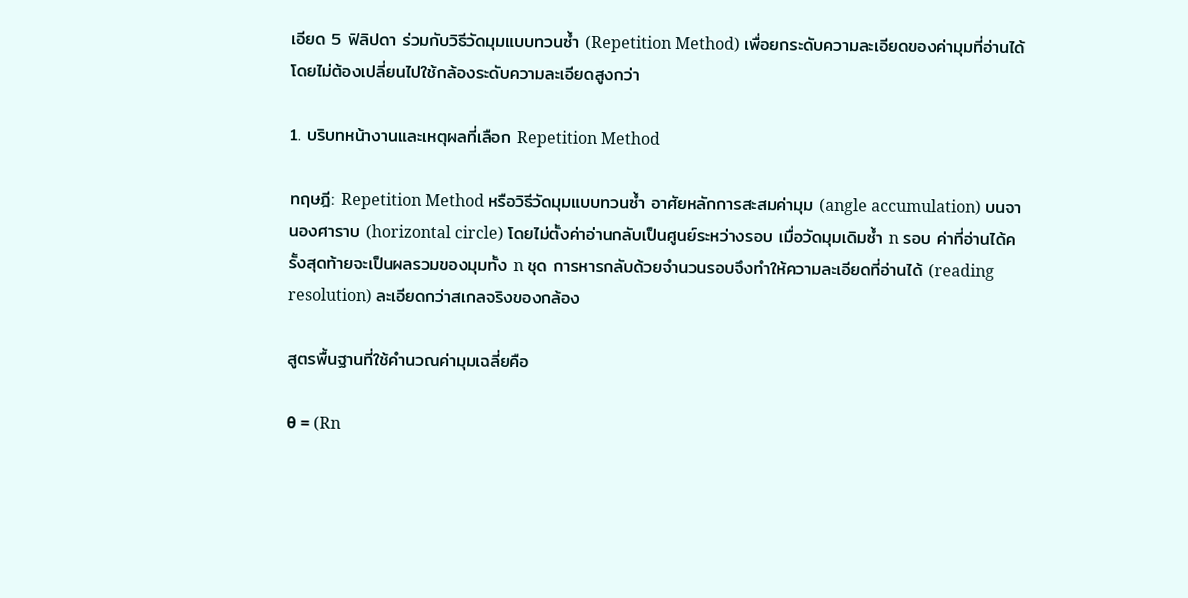เอียด 5 ฟิลิปดา ร่วมกับวิธีวัดมุมแบบทวนซ้ำ (Repetition Method) เพื่อยกระดับความละเอียดของค่ามุมที่อ่านได้ โดยไม่ต้องเปลี่ยนไปใช้กล้องระดับความละเอียดสูงกว่า

1. บริบทหน้างานและเหตุผลที่เลือก Repetition Method

ทฤษฎี: Repetition Method หรือวิธีวัดมุมแบบทวนซ้ำ อาศัยหลักการสะสมค่ามุม (angle accumulation) บนจานองศาราบ (horizontal circle) โดยไม่ตั้งค่าอ่านกลับเป็นศูนย์ระหว่างรอบ เมื่อวัดมุมเดิมซ้ำ n รอบ ค่าที่อ่านได้ครั้งสุดท้ายจะเป็นผลรวมของมุมทั้ง n ชุด การหารกลับด้วยจำนวนรอบจึงทำให้ความละเอียดที่อ่านได้ (reading resolution) ละเอียดกว่าสเกลจริงของกล้อง

สูตรพื้นฐานที่ใช้คำนวณค่ามุมเฉลี่ยคือ

θ = (Rn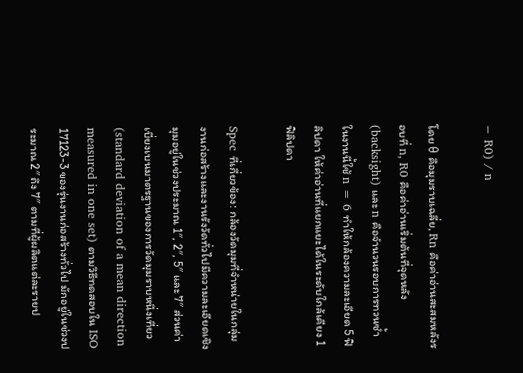− R0) / n

โดย θ คือมุมราบเฉลี่ย, Rn คือค่าอ่านสะสมหลังรอบที่ n, R0 คือค่าอ่านเริ่มต้นที่จุดหลัง (backsight) และ n คือจำนวนรอบการทวนซ้ำ ในงานนี้ใช้ n = 6 ทำให้กล้องความละเอียด 5 ฟิลิปดา ให้ค่าอ่านที่แยกแยะได้ในระดับใกล้เคียง 1 ฟิลิปดา

Spec ที่เกี่ยวข้อง: กล้องวัดมุมที่จำหน่ายในกลุ่มงานก่อสร้างและงานรังวัดทั่วไปมีความละเอียดเชิงมุมอยู่ในช่วงประมาณ 1″, 2″, 5″ และ 7″ ส่วนค่าเบี่ยงเบนมาตรฐานของการวัดมุมราบหนึ่งเที่ยว (standard deviation of a mean direction measured in one set) ตามวิธีทดสอบใน ISO 17123-3 ของรุ่นงานก่อสร้างทั่วไป มักอยู่ในช่วงประมาณ 2″ ถึง 7″ ตามที่ผู้ผลิตแต่ละรายป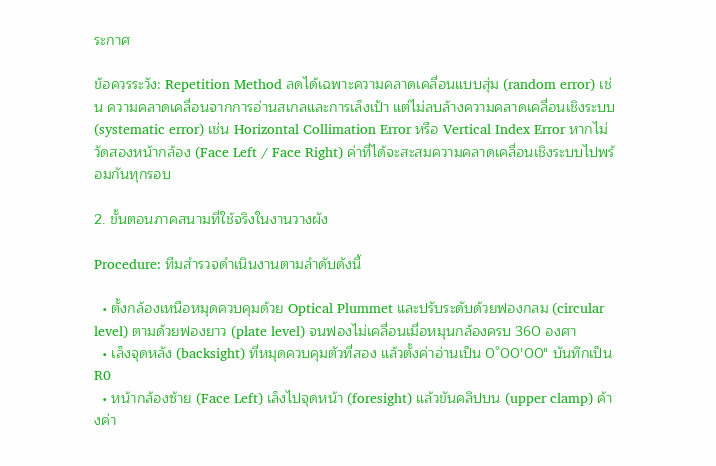ระกาศ

ข้อควรระวัง: Repetition Method ลดได้เฉพาะความคลาดเคลื่อนแบบสุ่ม (random error) เช่น ความคลาดเคลื่อนจากการอ่านสเกลและการเล็งเป้า แต่ไม่ลบล้างความคลาดเคลื่อนเชิงระบบ (systematic error) เช่น Horizontal Collimation Error หรือ Vertical Index Error หากไม่วัดสองหน้ากล้อง (Face Left / Face Right) ค่าที่ได้จะสะสมความคลาดเคลื่อนเชิงระบบไปพร้อมกันทุกรอบ

2. ขั้นตอนภาคสนามที่ใช้จริงในงานวางผัง

Procedure: ทีมสำรวจดำเนินงานตามลำดับดังนี้

  • ตั้งกล้องเหนือหมุดควบคุมด้วย Optical Plummet และปรับระดับด้วยฟองกลม (circular level) ตามด้วยฟองยาว (plate level) จนฟองไม่เคลื่อนเมื่อหมุนกล้องครบ 360 องศา
  • เล็งจุดหลัง (backsight) ที่หมุดควบคุมตัวที่สอง แล้วตั้งค่าอ่านเป็น 0°00′00″ บันทึกเป็น R0
  • หน้ากล้องซ้าย (Face Left) เล็งไปจุดหน้า (foresight) แล้วขันคลิปบน (upper clamp) ค้างค่า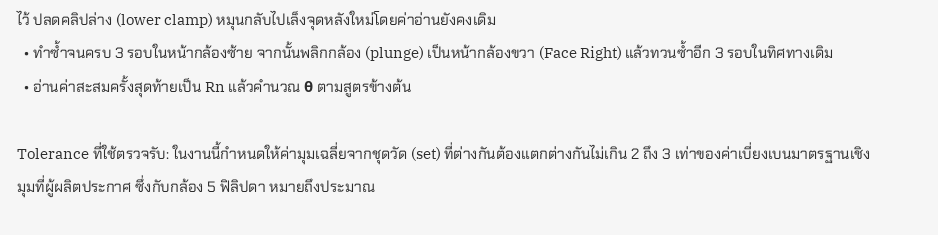ไว้ ปลดคลิปล่าง (lower clamp) หมุนกลับไปเล็งจุดหลังใหม่โดยค่าอ่านยังคงเดิม
  • ทำซ้ำจนครบ 3 รอบในหน้ากล้องซ้าย จากนั้นพลิกกล้อง (plunge) เป็นหน้ากล้องขวา (Face Right) แล้วทวนซ้ำอีก 3 รอบในทิศทางเดิม
  • อ่านค่าสะสมครั้งสุดท้ายเป็น Rn แล้วคำนวณ θ ตามสูตรข้างต้น

Tolerance ที่ใช้ตรวจรับ: ในงานนี้กำหนดให้ค่ามุมเฉลี่ยจากชุดวัด (set) ที่ต่างกันต้องแตกต่างกันไม่เกิน 2 ถึง 3 เท่าของค่าเบี่ยงเบนมาตรฐานเชิงมุมที่ผู้ผลิตประกาศ ซึ่งกับกล้อง 5 ฟิลิปดา หมายถึงประมาณ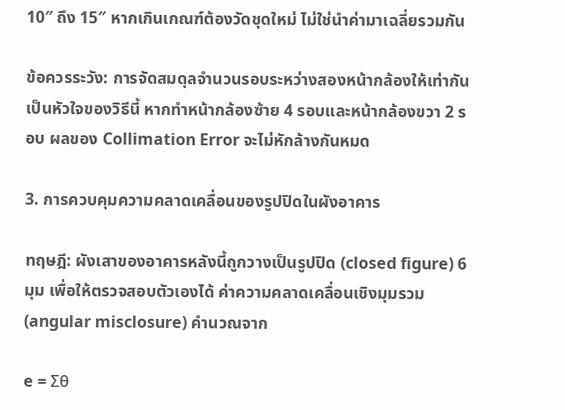10″ ถึง 15″ หากเกินเกณฑ์ต้องวัดชุดใหม่ ไม่ใช่นำค่ามาเฉลี่ยรวมกัน

ข้อควรระวัง: การจัดสมดุลจำนวนรอบระหว่างสองหน้ากล้องให้เท่ากันเป็นหัวใจของวิธีนี้ หากทำหน้ากล้องซ้าย 4 รอบและหน้ากล้องขวา 2 รอบ ผลของ Collimation Error จะไม่หักล้างกันหมด

3. การควบคุมความคลาดเคลื่อนของรูปปิดในผังอาคาร

ทฤษฎี: ผังเสาของอาคารหลังนี้ถูกวางเป็นรูปปิด (closed figure) 6 มุม เพื่อให้ตรวจสอบตัวเองได้ ค่าความคลาดเคลื่อนเชิงมุมรวม (angular misclosure) คำนวณจาก

e = Σθ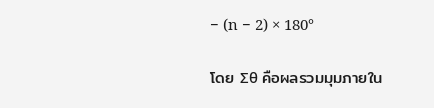− (n − 2) × 180°

โดย Σθ คือผลรวมมุมภายใน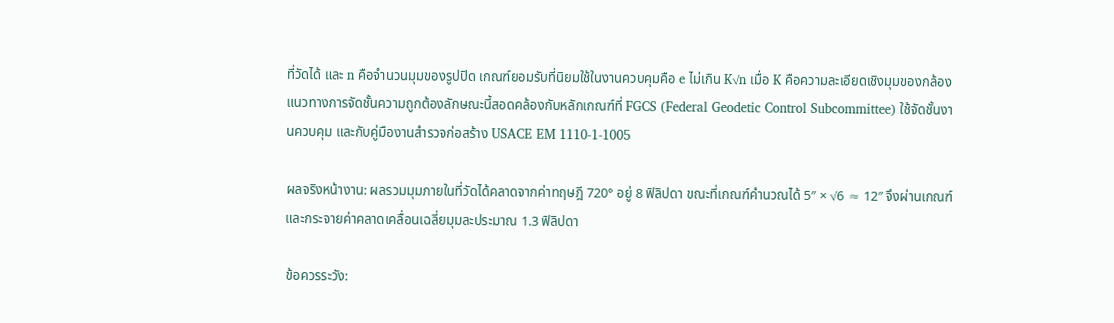ที่วัดได้ และ n คือจำนวนมุมของรูปปิด เกณฑ์ยอมรับที่นิยมใช้ในงานควบคุมคือ e ไม่เกิน K√n เมื่อ K คือความละเอียดเชิงมุมของกล้อง แนวทางการจัดชั้นความถูกต้องลักษณะนี้สอดคล้องกับหลักเกณฑ์ที่ FGCS (Federal Geodetic Control Subcommittee) ใช้จัดชั้นงานควบคุม และกับคู่มืองานสำรวจก่อสร้าง USACE EM 1110-1-1005

ผลจริงหน้างาน: ผลรวมมุมภายในที่วัดได้คลาดจากค่าทฤษฎี 720° อยู่ 8 ฟิลิปดา ขณะที่เกณฑ์คำนวณได้ 5″ × √6 ≈ 12″ จึงผ่านเกณฑ์ และกระจายค่าคลาดเคลื่อนเฉลี่ยมุมละประมาณ 1.3 ฟิลิปดา

ข้อควรระวัง: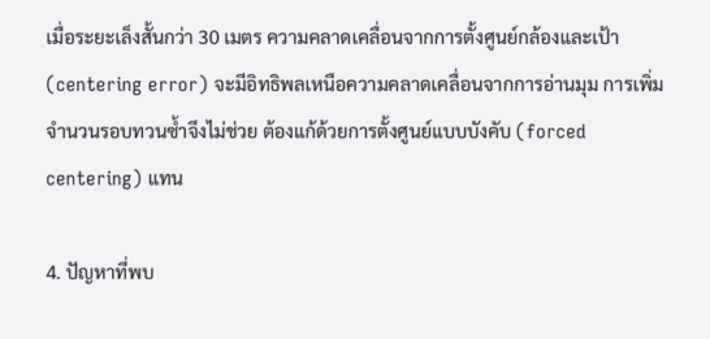เมื่อระยะเล็งสั้นกว่า 30 เมตร ความคลาดเคลื่อนจากการตั้งศูนย์กล้องและเป้า (centering error) จะมีอิทธิพลเหนือความคลาดเคลื่อนจากการอ่านมุม การเพิ่มจำนวนรอบทวนซ้ำจึงไม่ช่วย ต้องแก้ด้วยการตั้งศูนย์แบบบังคับ (forced centering) แทน

4. ปัญหาที่พบ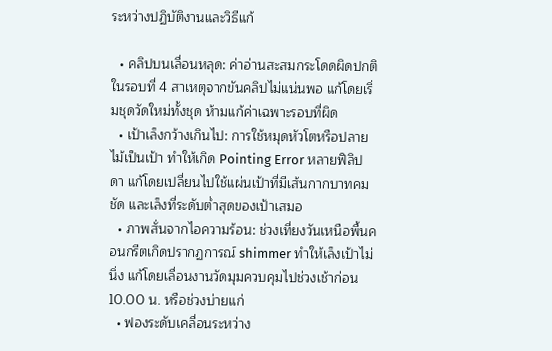ระหว่างปฏิบัติงานและวิธีแก้

  • คลิปบนเลื่อนหลุด: ค่าอ่านสะสมกระโดดผิดปกติในรอบที่ 4 สาเหตุจากขันคลิปไม่แน่นพอ แก้โดยเริ่มชุดวัดใหม่ทั้งชุด ห้ามแก้ค่าเฉพาะรอบที่ผิด
  • เป้าเล็งกว้างเกินไป: การใช้หมุดหัวโตหรือปลายไม้เป็นเป้า ทำให้เกิด Pointing Error หลายฟิลิปดา แก้โดยเปลี่ยนไปใช้แผ่นเป้าที่มีเส้นกากบาทคมชัด และเล็งที่ระดับต่ำสุดของเป้าเสมอ
  • ภาพสั่นจากไอความร้อน: ช่วงเที่ยงวันเหนือพื้นคอนกรีตเกิดปรากฏการณ์ shimmer ทำให้เล็งเป้าไม่นิ่ง แก้โดยเลื่อนงานวัดมุมควบคุมไปช่วงเช้าก่อน 10.00 น. หรือช่วงบ่ายแก่
  • ฟองระดับเคลื่อนระหว่าง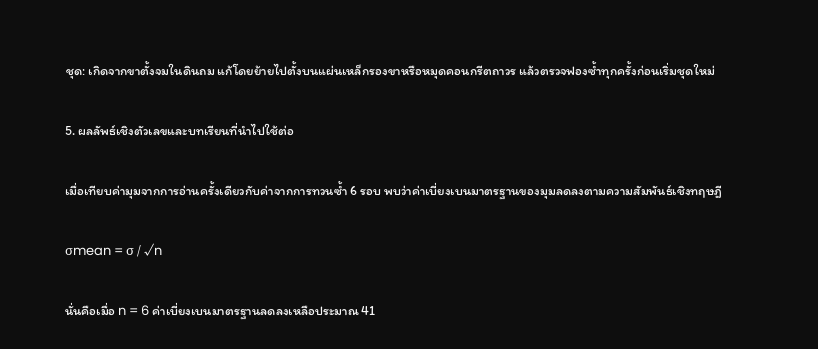ชุด: เกิดจากขาตั้งจมในดินถม แก้โดยย้ายไปตั้งบนแผ่นเหล็กรองขาหรือหมุดคอนกรีตถาวร แล้วตรวจฟองซ้ำทุกครั้งก่อนเริ่มชุดใหม่

5. ผลลัพธ์เชิงตัวเลขและบทเรียนที่นำไปใช้ต่อ

เมื่อเทียบค่ามุมจากการอ่านครั้งเดียวกับค่าจากการทวนซ้ำ 6 รอบ พบว่าค่าเบี่ยงเบนมาตรฐานของมุมลดลงตามความสัมพันธ์เชิงทฤษฎี

σmean = σ / √n

นั่นคือเมื่อ n = 6 ค่าเบี่ยงเบนมาตรฐานลดลงเหลือประมาณ 41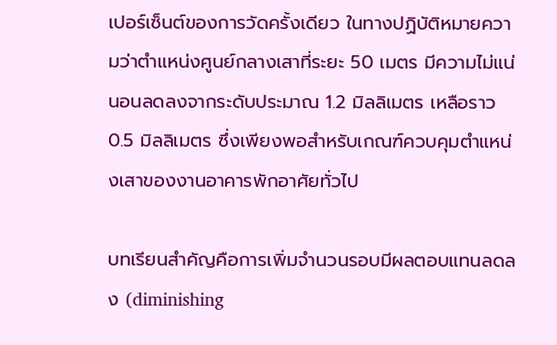เปอร์เซ็นต์ของการวัดครั้งเดียว ในทางปฏิบัติหมายความว่าตำแหน่งศูนย์กลางเสาที่ระยะ 50 เมตร มีความไม่แน่นอนลดลงจากระดับประมาณ 1.2 มิลลิเมตร เหลือราว 0.5 มิลลิเมตร ซึ่งเพียงพอสำหรับเกณฑ์ควบคุมตำแหน่งเสาของงานอาคารพักอาศัยทั่วไป

บทเรียนสำคัญคือการเพิ่มจำนวนรอบมีผลตอบแทนลดลง (diminishing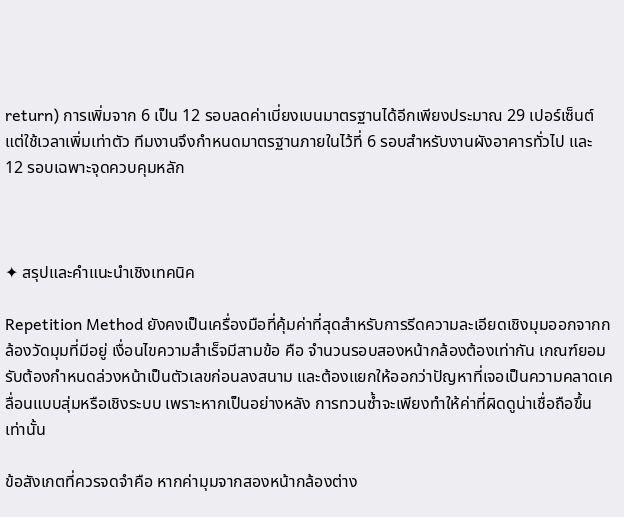return) การเพิ่มจาก 6 เป็น 12 รอบลดค่าเบี่ยงเบนมาตรฐานได้อีกเพียงประมาณ 29 เปอร์เซ็นต์ แต่ใช้เวลาเพิ่มเท่าตัว ทีมงานจึงกำหนดมาตรฐานภายในไว้ที่ 6 รอบสำหรับงานผังอาคารทั่วไป และ 12 รอบเฉพาะจุดควบคุมหลัก



✦ สรุปและคำแนะนำเชิงเทคนิค

Repetition Method ยังคงเป็นเครื่องมือที่คุ้มค่าที่สุดสำหรับการรีดความละเอียดเชิงมุมออกจากกล้องวัดมุมที่มีอยู่ เงื่อนไขความสำเร็จมีสามข้อ คือ จำนวนรอบสองหน้ากล้องต้องเท่ากัน เกณฑ์ยอมรับต้องกำหนดล่วงหน้าเป็นตัวเลขก่อนลงสนาม และต้องแยกให้ออกว่าปัญหาที่เจอเป็นความคลาดเคลื่อนแบบสุ่มหรือเชิงระบบ เพราะหากเป็นอย่างหลัง การทวนซ้ำจะเพียงทำให้ค่าที่ผิดดูน่าเชื่อถือขึ้นเท่านั้น

ข้อสังเกตที่ควรจดจำคือ หากค่ามุมจากสองหน้ากล้องต่าง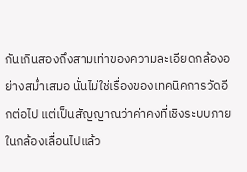กันเกินสองถึงสามเท่าของความละเอียดกล้องอย่างสม่ำเสมอ นั่นไม่ใช่เรื่องของเทคนิคการวัดอีกต่อไป แต่เป็นสัญญาณว่าค่าคงที่เชิงระบบภายในกล้องเลื่อนไปแล้ว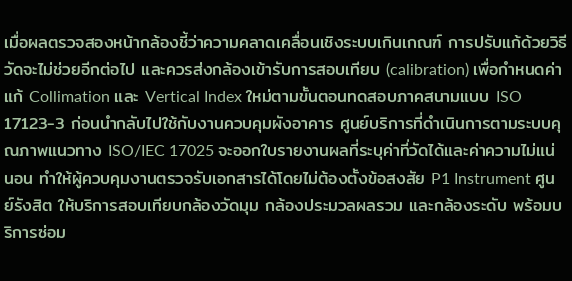เมื่อผลตรวจสองหน้ากล้องชี้ว่าความคลาดเคลื่อนเชิงระบบเกินเกณฑ์ การปรับแก้ด้วยวิธีวัดจะไม่ช่วยอีกต่อไป และควรส่งกล้องเข้ารับการสอบเทียบ (calibration) เพื่อกำหนดค่าแก้ Collimation และ Vertical Index ใหม่ตามขั้นตอนทดสอบภาคสนามแบบ ISO 17123-3 ก่อนนำกลับไปใช้กับงานควบคุมผังอาคาร ศูนย์บริการที่ดำเนินการตามระบบคุณภาพแนวทาง ISO/IEC 17025 จะออกใบรายงานผลที่ระบุค่าที่วัดได้และค่าความไม่แน่นอน ทำให้ผู้ควบคุมงานตรวจรับเอกสารได้โดยไม่ต้องตั้งข้อสงสัย P1 Instrument ศูนย์รังสิต ให้บริการสอบเทียบกล้องวัดมุม กล้องประมวลผลรวม และกล้องระดับ พร้อมบริการซ่อม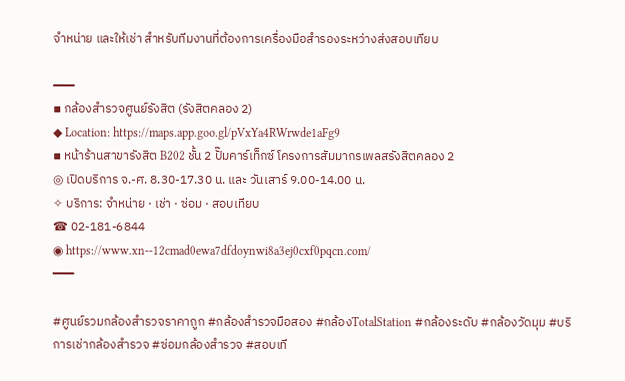จำหน่าย และให้เช่า สำหรับทีมงานที่ต้องการเครื่องมือสำรองระหว่างส่งสอบเทียบ

━━━
▪ กล้องสำรวจศูนย์รังสิต (รังสิตคลอง 2)
◆ Location: https://maps.app.goo.gl/pVxYa4RWrwde1aFg9
▪ หน้าร้านสาขารังสิต B202 ชั้น 2 ปั๊มคาร์เท็กซ์ โครงการสัมมากรเพลสรังสิตคลอง 2
◎ เปิดบริการ จ.-ศ. 8.30-17.30 น. และ วันเสาร์ 9.00-14.00 น.
✧ บริการ: จำหน่าย · เช่า · ซ่อม · สอบเทียบ
☎ 02-181-6844
◉ https://www.xn--12cmad0ewa7dfdoynwi8a3ej0cxf0pqcn.com/
━━━

#ศูนย์รวมกล้องสำรวจราคาถูก #กล้องสำรวจมือสอง #กล้องTotalStation #กล้องระดับ #กล้องวัดมุม #บริการเช่ากล้องสำรวจ #ซ่อมกล้องสำรวจ #สอบเที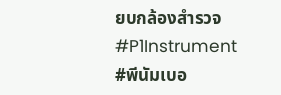ยบกล้องสำรวจ #P1Instrument #พีนัมเบอ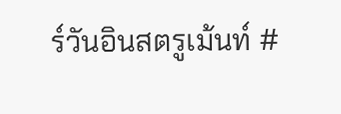ร์วันอินสตรูเม้นท์ #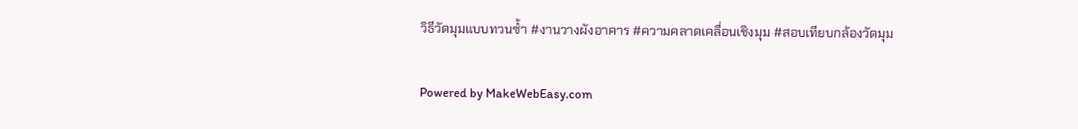วิธีวัดมุมแบบทวนซ้ำ #งานวางผังอาคาร #ความคลาดเคลื่อนเชิงมุม #สอบเทียบกล้องวัดมุม

Powered by MakeWebEasy.com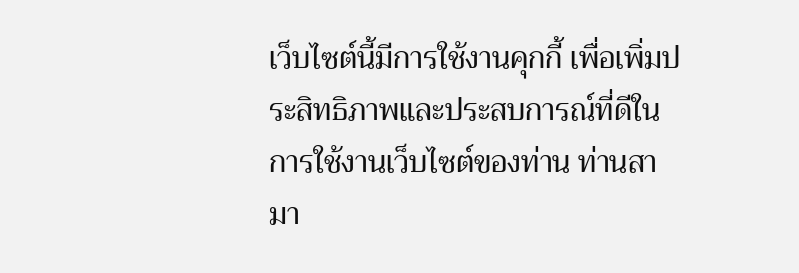เว็บไซต์นี้มีการใช้งานคุกกี้ เพื่อเพิ่มประสิทธิภาพและประสบการณ์ที่ดีในการใช้งานเว็บไซต์ของท่าน ท่านสามา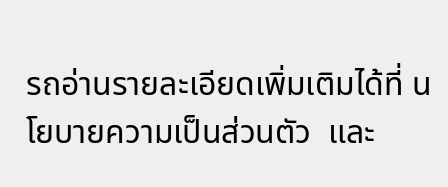รถอ่านรายละเอียดเพิ่มเติมได้ที่ นโยบายความเป็นส่วนตัว  และ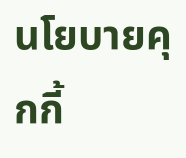นโยบายคุกกี้